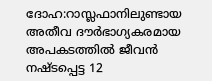ദോഹ:റാസ്ലഫാനിലുണ്ടായ അതീവ ദൗർഭാഗ്യകരമായ അപകടത്തിൽ ജീവൻ നഷ്ടപ്പെട്ട 12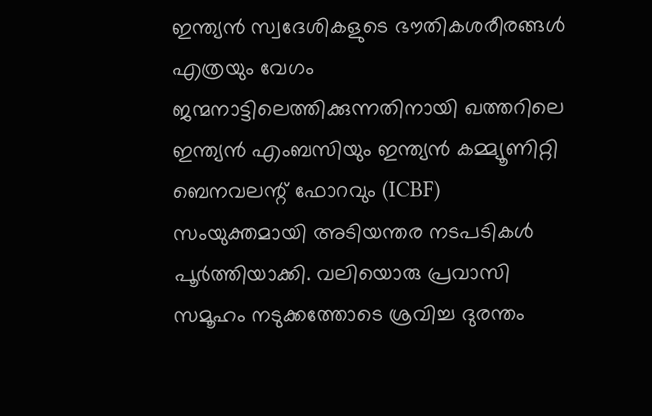ഇന്ത്യൻ സ്വദേശികളുടെ ഭൗതികശരീരങ്ങൾ എത്രയും വേഗം ജന്മനാട്ടിലെത്തിക്കുന്നതിനായി ഖത്തറിലെ ഇന്ത്യൻ എംബസിയും ഇന്ത്യൻ കമ്മ്യൂണിറ്റി ബെനവലന്റ് ഫോറവും (ICBF) സംയുക്തമായി അടിയന്തര നടപടികൾ പൂർത്തിയാക്കി. വലിയൊരു പ്രവാസി സമൂഹം നടുക്കത്തോടെ ശ്രവിച്ച ദുരന്തം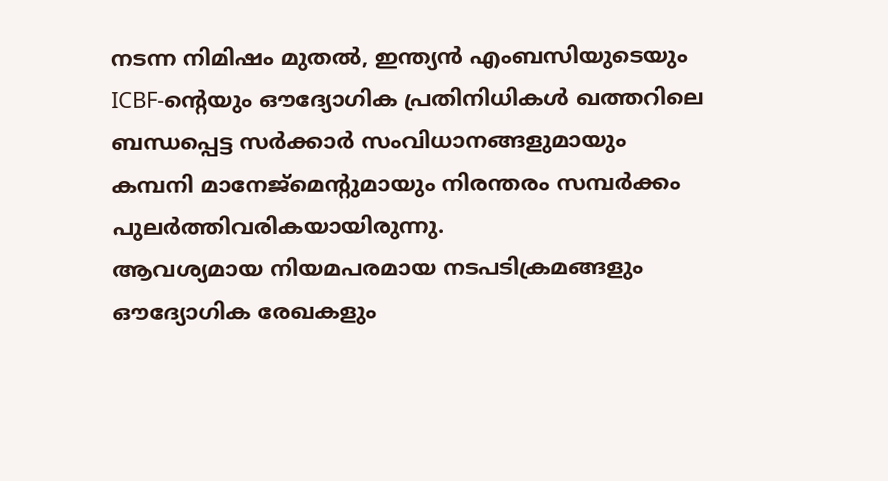നടന്ന നിമിഷം മുതൽ, ഇന്ത്യൻ എംബസിയുടെയും ICBF-ന്റെയും ഔദ്യോഗിക പ്രതിനിധികൾ ഖത്തറിലെ ബന്ധപ്പെട്ട സർക്കാർ സംവിധാനങ്ങളുമായും കമ്പനി മാനേജ്മെന്റുമായും നിരന്തരം സമ്പർക്കം പുലർത്തിവരികയായിരുന്നു.
ആവശ്യമായ നിയമപരമായ നടപടിക്രമങ്ങളും ഔദ്യോഗിക രേഖകളും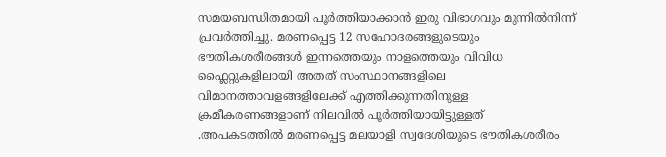സമയബന്ധിതമായി പൂർത്തിയാക്കാൻ ഇരു വിഭാഗവും മുന്നിൽനിന്ന് പ്രവർത്തിച്ചു. മരണപ്പെട്ട 12 സഹോദരങ്ങളുടെയും ഭൗതികശരീരങ്ങൾ ഇന്നത്തെയും നാളത്തെയും വിവിധ ഫ്ലൈറ്റുകളിലായി അതത് സംസ്ഥാനങ്ങളിലെ വിമാനത്താവളങ്ങളിലേക്ക് എത്തിക്കുന്നതിനുള്ള ക്രമീകരണങ്ങളാണ് നിലവിൽ പൂർത്തിയായിട്ടുള്ളത്
.അപകടത്തിൽ മരണപ്പെട്ട മലയാളി സ്വദേശിയുടെ ഭൗതികശരീരം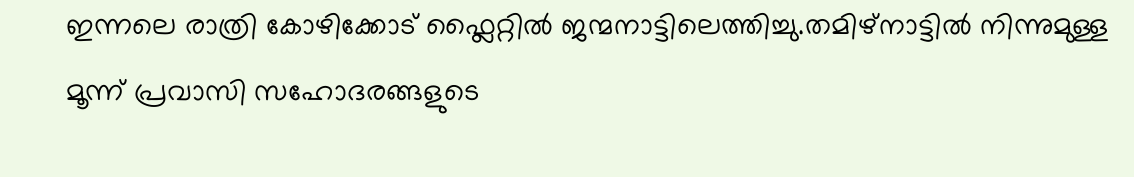ഇന്നലെ രാത്രി കോഴിക്കോട് ഫ്ലൈറ്റിൽ ജന്മനാട്ടിലെത്തിച്ചു.തമിഴ്നാട്ടിൽ നിന്നുമുള്ള മൂന്ന് പ്രവാസി സഹോദരങ്ങളുടെ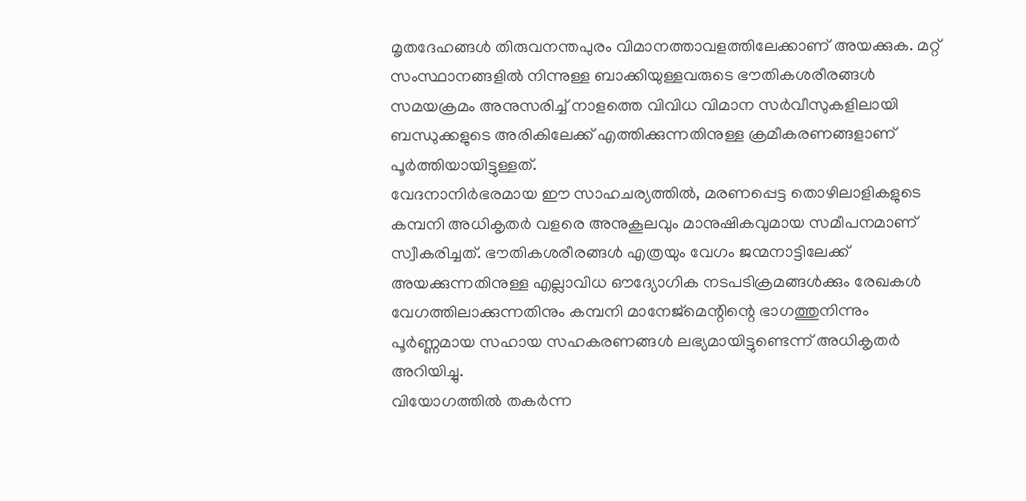മൃതദേഹങ്ങൾ തിരുവനന്തപുരം വിമാനത്താവളത്തിലേക്കാണ് അയക്കുക. മറ്റ് സംസ്ഥാനങ്ങളിൽ നിന്നുള്ള ബാക്കിയുള്ളവരുടെ ഭൗതികശരീരങ്ങൾ സമയക്രമം അനുസരിച്ച് നാളത്തെ വിവിധ വിമാന സർവീസുകളിലായി ബന്ധുക്കളുടെ അരികിലേക്ക് എത്തിക്കുന്നതിനുള്ള ക്രമീകരണങ്ങളാണ് പൂർത്തിയായിട്ടുള്ളത്.
വേദനാനിർഭരമായ ഈ സാഹചര്യത്തിൽ, മരണപ്പെട്ട തൊഴിലാളികളുടെ കമ്പനി അധികൃതർ വളരെ അനുകൂലവും മാനുഷികവുമായ സമീപനമാണ് സ്വീകരിച്ചത്. ഭൗതികശരീരങ്ങൾ എത്രയും വേഗം ജന്മനാട്ടിലേക്ക് അയക്കുന്നതിനുള്ള എല്ലാവിധ ഔദ്യോഗിക നടപടിക്രമങ്ങൾക്കും രേഖകൾ വേഗത്തിലാക്കുന്നതിനും കമ്പനി മാനേജ്മെന്റിന്റെ ഭാഗത്തുനിന്നും പൂർണ്ണമായ സഹായ സഹകരണങ്ങൾ ലഭ്യമായിട്ടുണ്ടെന്ന് അധികൃതർ അറിയിച്ചു.
വിയോഗത്തിൽ തകർന്ന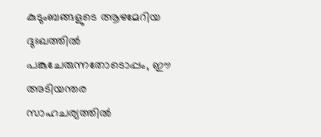കുടുംബങ്ങളുടെ ആഴമേറിയ ദുഃഖത്തിൽ പങ്കുചേരുന്നതോടൊപ്പം, ഈ അടിയന്തര സാഹചര്യത്തിൽ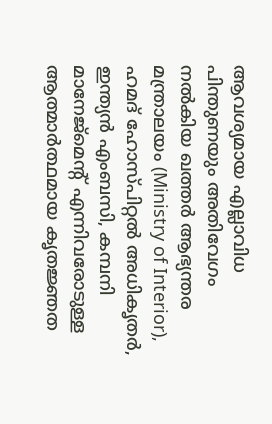ആവശ്യമായ എല്ലാവിധ പിന്തുണയും അതിവേഗം നൽകിയ ഖത്തർ ആഭ്യന്തര മന്ത്രാലയം (Ministry of Interior), ഹമദ് ഹോസ്പിറ്റൽ അധികൃതർ, ഇന്ത്യൻ എംബസി, കമ്പനി മാനേജ്മെന്റ് എന്നിവരോടുള്ള ആത്മാർത്ഥമായ കൃതജ്ഞത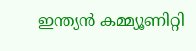ഇന്ത്യൻ കമ്മ്യൂണിറ്റി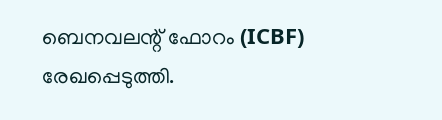ബെനവലന്റ് ഫോറം (ICBF) രേഖപ്പെടുത്തി.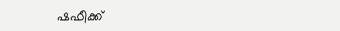ഷഫീക്ക്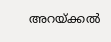അറയ്ക്കൽ